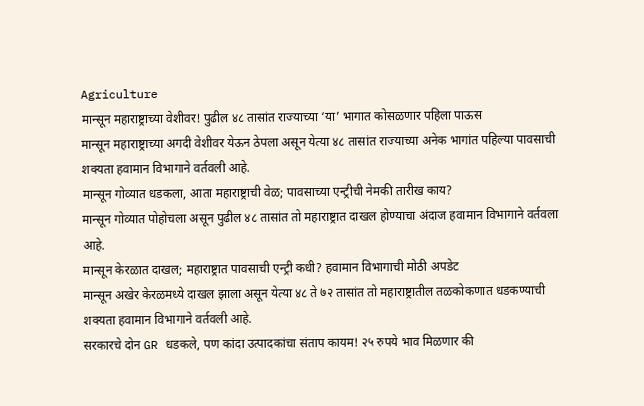Agriculture
मान्सून महाराष्ट्राच्या वेशीवर! पुढील ४८ तासांत राज्याच्या ‘या’ भागात कोसळणार पहिला पाऊस
मान्सून महाराष्ट्राच्या अगदी वेशीवर येऊन ठेपला असून येत्या ४८ तासांत राज्याच्या अनेक भागांत पहिल्या पावसाची शक्यता हवामान विभागाने वर्तवली आहे.
मान्सून गोव्यात धडकला, आता महाराष्ट्राची वेळ; पावसाच्या एन्ट्रीची नेमकी तारीख काय?
मान्सून गोव्यात पोहोचला असून पुढील ४८ तासांत तो महाराष्ट्रात दाखल होण्याचा अंदाज हवामान विभागाने वर्तवला आहे.
मान्सून केरळात दाखल; महाराष्ट्रात पावसाची एन्ट्री कधी? हवामान विभागाची मोठी अपडेट
मान्सून अखेर केरळमध्ये दाखल झाला असून येत्या ४८ ते ७२ तासांत तो महाराष्ट्रातील तळकोकणात धडकण्याची शक्यता हवामान विभागाने वर्तवली आहे.
सरकारचे दोन GR धडकले, पण कांदा उत्पादकांचा संताप कायम! २५ रुपये भाव मिळणार की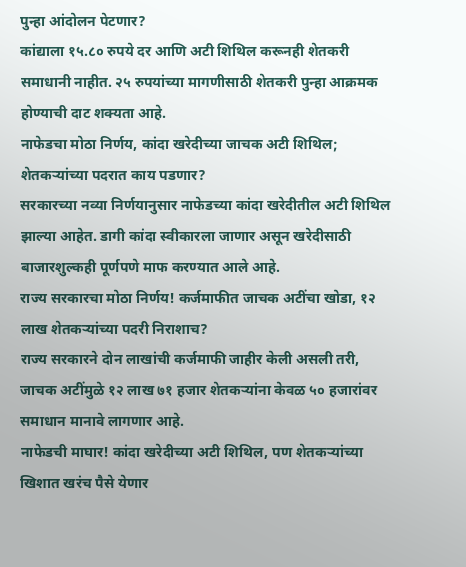पुन्हा आंदोलन पेटणार?
कांद्याला १५.८० रुपये दर आणि अटी शिथिल करूनही शेतकरी समाधानी नाहीत. २५ रुपयांच्या मागणीसाठी शेतकरी पुन्हा आक्रमक होण्याची दाट शक्यता आहे.
नाफेडचा मोठा निर्णय, कांदा खरेदीच्या जाचक अटी शिथिल; शेतकऱ्यांच्या पदरात काय पडणार?
सरकारच्या नव्या निर्णयानुसार नाफेडच्या कांदा खरेदीतील अटी शिथिल झाल्या आहेत. डागी कांदा स्वीकारला जाणार असून खरेदीसाठी बाजारशुल्कही पूर्णपणे माफ करण्यात आले आहे.
राज्य सरकारचा मोठा निर्णय! कर्जमाफीत जाचक अटींचा खोडा, १२ लाख शेतकऱ्यांच्या पदरी निराशाच?
राज्य सरकारने दोन लाखांची कर्जमाफी जाहीर केली असली तरी, जाचक अटींमुळे १२ लाख ७१ हजार शेतकऱ्यांना केवळ ५० हजारांवर समाधान मानावे लागणार आहे.
नाफेडची माघार! कांदा खरेदीच्या अटी शिथिल, पण शेतकऱ्यांच्या खिशात खरंच पैसे येणार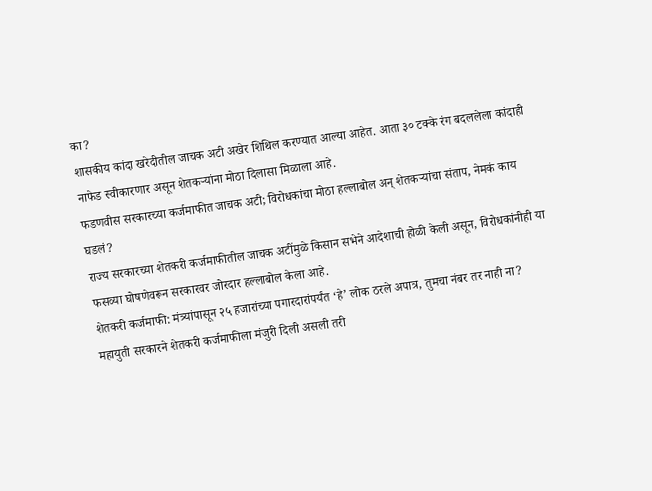का?
शासकीय कांदा खरेदीतील जाचक अटी अखेर शिथिल करण्यात आल्या आहेत. आता ३० टक्के रंग बदललेला कांदाही नाफेड स्वीकारणार असून शेतकऱ्यांना मोठा दिलासा मिळाला आहे.
फडणवीस सरकारच्या कर्जमाफीत जाचक अटी; विरोधकांचा मोठा हल्लाबोल अन् शेतकऱ्यांचा संताप, नेमकं काय घडलं?
राज्य सरकारच्या शेतकरी कर्जमाफीतील जाचक अटींमुळे किसान सभेने आदेशाची होळी केली असून, विरोधकांनीही या फसव्या घोषणेवरून सरकारवर जोरदार हल्लाबोल केला आहे.
शेतकरी कर्जमाफी: मंत्र्यांपासून २५ हजारांच्या पगारदारांपर्यंत ‘हे’ लोक ठरले अपात्र, तुमचा नंबर तर नाही ना?
महायुती सरकारने शेतकरी कर्जमाफीला मंजुरी दिली असली तरी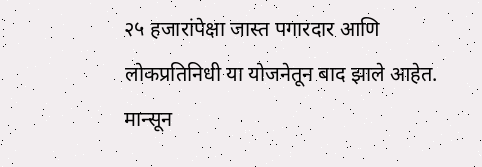२५ हजारांपेक्षा जास्त पगारदार आणि लोकप्रतिनिधी या योजनेतून बाद झाले आहेत.
मान्सून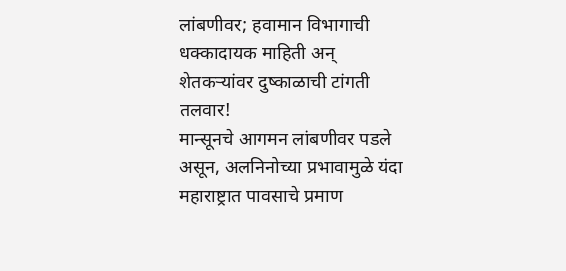लांबणीवर; हवामान विभागाची धक्कादायक माहिती अन् शेतकऱ्यांवर दुष्काळाची टांगती तलवार!
मान्सूनचे आगमन लांबणीवर पडले असून, अलनिनोच्या प्रभावामुळे यंदा महाराष्ट्रात पावसाचे प्रमाण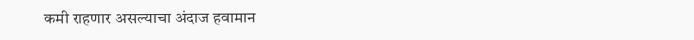कमी राहणार असल्याचा अंदाज हवामान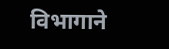विभागाने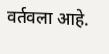वर्तवला आहे.